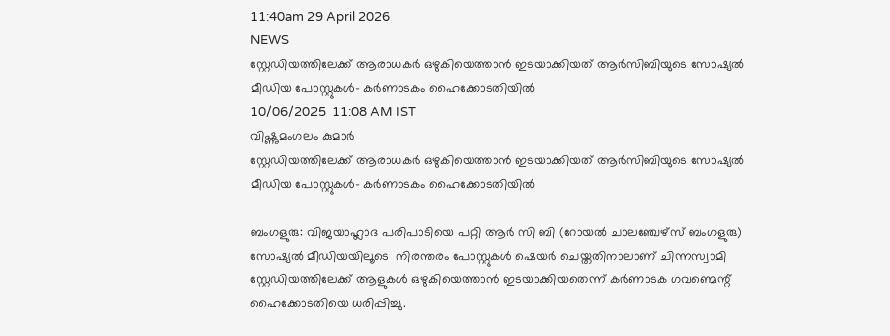11:40am 29 April 2026
NEWS
സ്റ്റേഡിയത്തിലേക്ക് ആരാധകർ ഒഴുകിയെത്താൻ ഇടയാക്കിയത് ആർസിബിയുടെ സോഷ്യൽ മീഡിയ പോസ്റ്റുകൾ- കർണാടകം ഹൈക്കോടതിയിൽ
10/06/2025  11:08 AM IST
വിഷ്ണുമംഗലം കുമാർ
സ്റ്റേഡിയത്തിലേക്ക് ആരാധകർ ഒഴുകിയെത്താൻ ഇടയാക്കിയത് ആർസിബിയുടെ സോഷ്യൽ മീഡിയ പോസ്റ്റുകൾ- കർണാടകം ഹൈക്കോടതിയിൽ

ബംഗളുരു: വിജയാഹ്ലാദ പരിപാടിയെ പറ്റി ആർ സി ബി (റോയൽ ചാലഞ്ചേഴ്സ് ബംഗളുരു) സോഷ്യൽ മീഡിയയിലൂടെ  നിരന്തരം പോസ്റ്റുകൾ ഷെയർ ചെയ്തതിനാലാണ് ചിന്നസ്വാമി സ്റ്റേഡിയത്തിലേക്ക് ആളുകൾ ഒഴുകിയെത്താൻ ഇടയാക്കിയതെന്ന് കർണാടക ഗവണ്മെന്റ് ഹൈക്കോടതിയെ ധരിപ്പിച്ചു.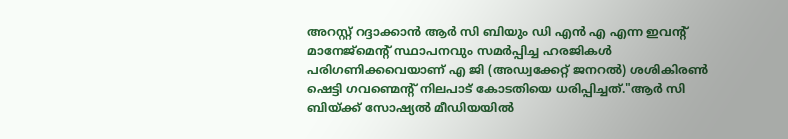അറസ്റ്റ് റദ്ദാക്കാൻ ആർ സി ബിയും ഡി എൻ എ എന്ന ഇവന്റ് മാനേജ്മെന്റ് സ്ഥാപനവും സമർപ്പിച്ച ഹരജികൾ പരിഗണിക്കവെയാണ് എ ജി (അഡ്വക്കേറ്റ് ജനറൽ) ശശികിരൺ ഷെട്ടി ഗവണ്മെന്റ് നിലപാട് കോടതിയെ ധരിപ്പിച്ചത്."ആർ സി ബിയ്ക്ക് സോഷ്യൽ മീഡിയയിൽ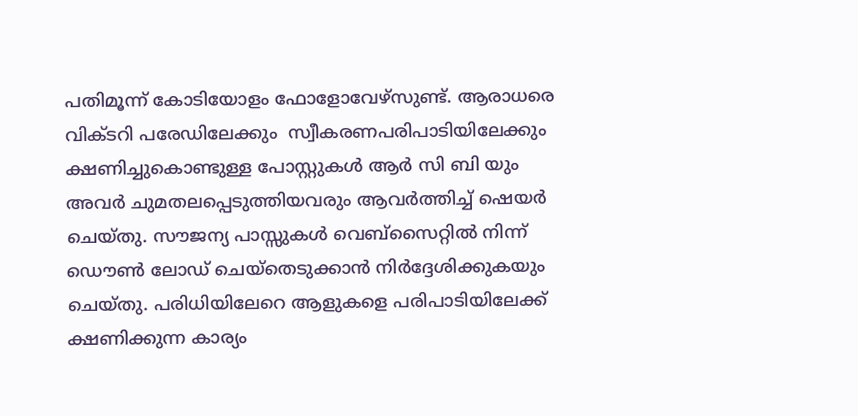പതിമൂന്ന് കോടിയോളം ഫോളോവേഴ്സുണ്ട്. ആരാധരെ വിക്ടറി പരേഡിലേക്കും  സ്വീകരണപരിപാടിയിലേക്കും ക്ഷണിച്ചുകൊണ്ടുള്ള പോസ്റ്റുകൾ ആർ സി ബി യും അവർ ചുമതലപ്പെടുത്തിയവരും ആവർത്തിച്ച് ഷെയർ ചെയ്തു. സൗജന്യ പാസ്സുകൾ വെബ്സൈറ്റിൽ നിന്ന് ഡൌൺ ലോഡ് ചെയ്തെടുക്കാൻ നിർദ്ദേശിക്കുകയും ചെയ്തു. പരിധിയിലേറെ ആളുകളെ പരിപാടിയിലേക്ക് ക്ഷണിക്കുന്ന കാര്യം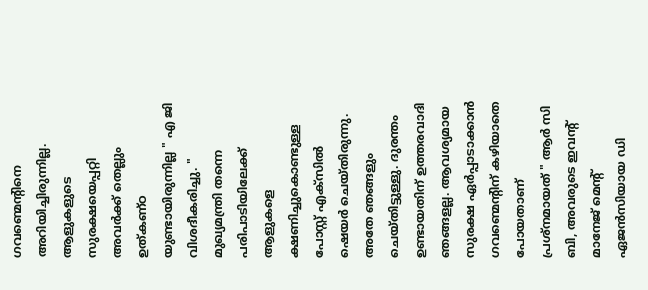ഗവണ്മെന്റിനെ അറിയിച്ചിരുന്നില്ല. ആളുകളുടെ സുരക്ഷയെപ്പറ്റി അവർക്ക് തെല്ലും ഉത്കണ്ഠ യുണ്ടായിരുന്നില്ല " എ ജി വിശദീകരിച്ചു. " മുഖ്യമന്ത്രി തന്നെ പരിപാടിയിലേക്ക് ആളുകളെ ക്ഷണിച്ചുകൊണ്ടുള്ള പോസ്റ്റ്‌ എക്‌സിൽ ഷെയർ ചെയ്തിരുന്നു. അതേ ഞങ്ങളും ചെയ്തിട്ടുള്ളു. ദുരന്തം ഉണ്ടായതിന് ഉത്തരവാദി ഞങ്ങളല്ല. ആവശ്യമായ സുരക്ഷ ഏർപ്പാടാക്കാൻ ഗവണ്മെന്റിന് കഴിയാതെ പോയതാണ് പ്രശ്നമായത് " ആർ സി ബി, അവരുടെ ഇവന്റ് മാനേജ് മെന്റ് ഏജൻസിയായ ഡി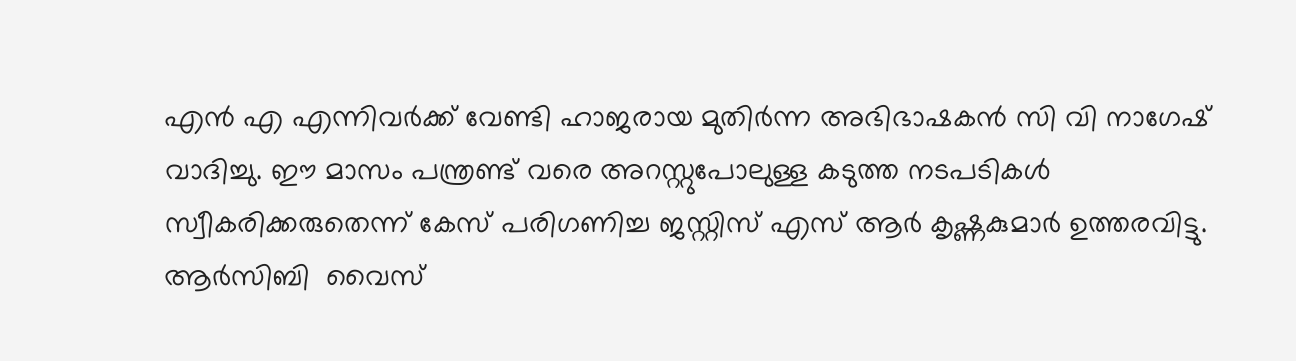എൻ എ എന്നിവർക്ക് വേണ്ടി ഹാജരായ മുതിർന്ന അഭിഭാഷകൻ സി വി നാഗേഷ് വാദിച്ചു. ഈ മാസം പന്ത്രണ്ട് വരെ അറസ്റ്റുപോലുള്ള കടുത്ത നടപടികൾ സ്വീകരിക്കരുതെന്ന് കേസ് പരിഗണിച്ച ജസ്റ്റിസ് എസ് ആർ കൃഷ്ണകുമാർ ഉത്തരവിട്ടു. ആർസിബി  വൈസ്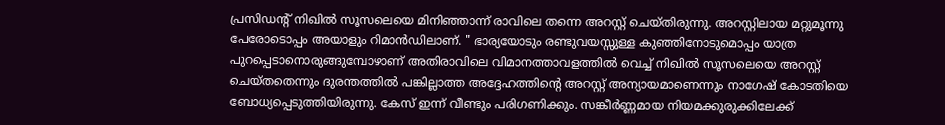പ്രസിഡന്റ് നിഖിൽ സൂസലെയെ മിനിഞ്ഞാന്ന് രാവിലെ തന്നെ അറസ്റ്റ് ചെയ്തിരുന്നു. അറസ്റ്റിലായ മറ്റുമൂന്നു പേരോടൊപ്പം അയാളും റിമാൻഡിലാണ്. " ഭാര്യയോടും രണ്ടുവയസ്സുള്ള കുഞ്ഞിനോടുമൊപ്പം യാത്ര പുറപ്പെടാനൊരുങ്ങുമ്പോഴാണ് അതിരാവിലെ വിമാനത്താവളത്തിൽ വെച്ച് നിഖിൽ സൂസലെയെ അറസ്റ്റ് ചെയ്തതെന്നും ദുരന്തത്തിൽ പങ്കില്ലാത്ത അദ്ദേഹത്തിന്റെ അറസ്റ്റ് അന്യായമാണെന്നും നാഗേഷ് കോടതിയെ ബോധ്യപ്പെടുത്തിയിരുന്നു. കേസ് ഇന്ന് വീണ്ടും പരിഗണിക്കും. സങ്കീർണ്ണമായ നിയമക്കുരുക്കിലേക്ക്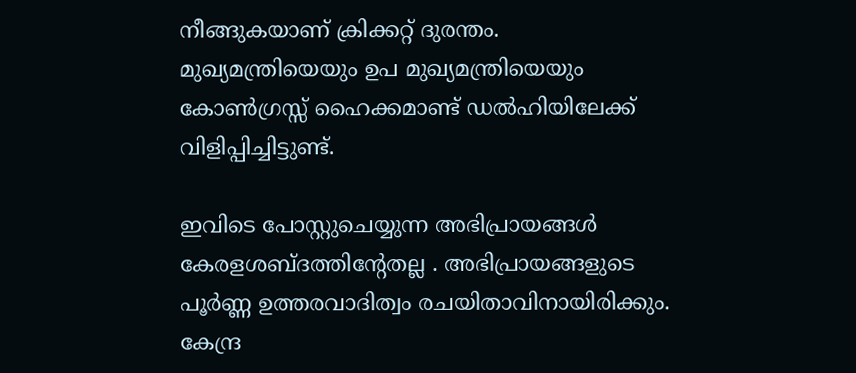നീങ്ങുകയാണ് ക്രിക്കറ്റ് ദുരന്തം. മുഖ്യമന്ത്രിയെയും ഉപ മുഖ്യമന്ത്രിയെയും കോൺഗ്രസ്സ് ഹൈക്കമാണ്ട് ഡൽഹിയിലേക്ക് വിളിപ്പിച്ചിട്ടുണ്ട്.

ഇവിടെ പോസ്റ്റുചെയ്യുന്ന അഭിപ്രായങ്ങള്‍ കേരളശബ്‌ദത്തിന്റേതല്ല . അഭിപ്രായങ്ങളുടെ പൂര്‍ണ്ണ ഉത്തരവാദിത്വം രചയിതാവിനായിരിക്കും. കേന്ദ്ര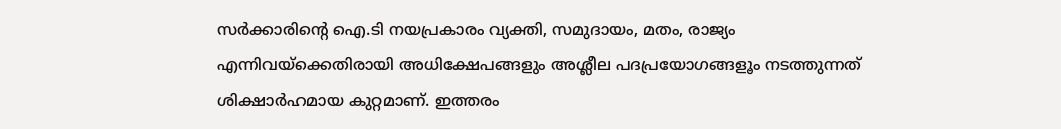സർക്കാരിന്റെ ഐ.ടി നയപ്രകാരം വ്യക്തി, സമുദായം, മതം, രാജ്യം എന്നിവയ്ക്കെതിരായി അധിക്ഷേപങ്ങളും അശ്ലീല പദപ്രയോഗങ്ങളൂം നടത്തുന്നത് ശിക്ഷാര്‍ഹമായ കുറ്റമാണ്. ഇത്തരം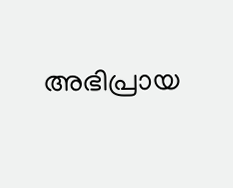അഭിപ്രായ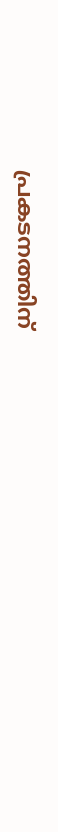പ്രകടനത്തിന്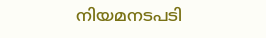നിയമനടപടി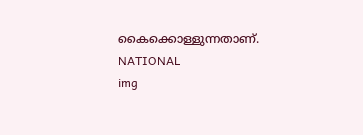കൈക്കൊള്ളുന്നതാണ്.
NATIONAL
img